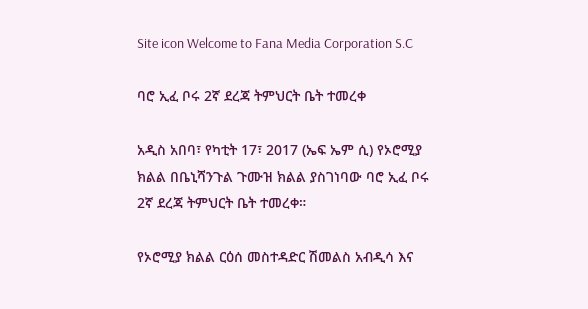Site icon Welcome to Fana Media Corporation S.C

ባሮ ኢፈ ቦሩ 2ኛ ደረጃ ትምህርት ቤት ተመረቀ

አዲስ አበባ፣ የካቲት 17፣ 2017 (ኤፍ ኤም ሲ) የኦሮሚያ ክልል በቤኒሻንጉል ጉሙዝ ክልል ያስገነባው ባሮ ኢፈ ቦሩ 2ኛ ደረጃ ትምህርት ቤት ተመረቀ።

የኦሮሚያ ክልል ርዕሰ መስተዳድር ሽመልስ አብዲሳ እና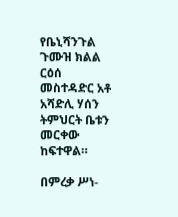የቤኒሻንጉል ጉሙዝ ክልል ርዕሰ መስተዳድር አቶ አሻድሊ ሃሰን ትምህርት ቤቱን መርቀው ከፍተዋል።

በምረቃ ሥነ-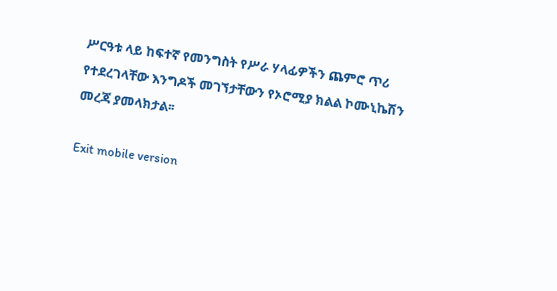ሥርዓቱ ላይ ከፍተኛ የመንግስት የሥራ ሃላፊዎችን ጨምሮ ጥሪ የተደረገላቸው እንግዶች መገኘታቸውን የኦሮሚያ ክልል ኮሙኒኬሽን መረጃ ያመላክታል፡፡

Exit mobile version